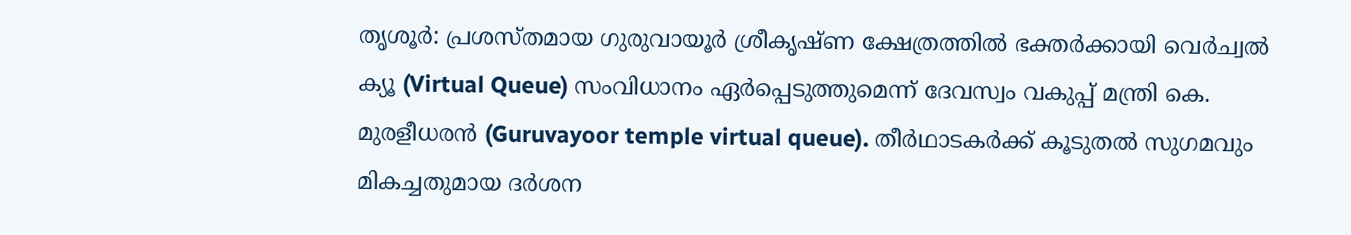തൃശൂർ: പ്രശസ്തമായ ഗുരുവായൂർ ശ്രീകൃഷ്ണ ക്ഷേത്രത്തിൽ ഭക്തർക്കായി വെർച്വൽ ക്യൂ (Virtual Queue) സംവിധാനം ഏർപ്പെടുത്തുമെന്ന് ദേവസ്വം വകുപ്പ് മന്ത്രി കെ. മുരളീധരൻ (Guruvayoor temple virtual queue). തീർഥാടകർക്ക് കൂടുതൽ സുഗമവും മികച്ചതുമായ ദർശന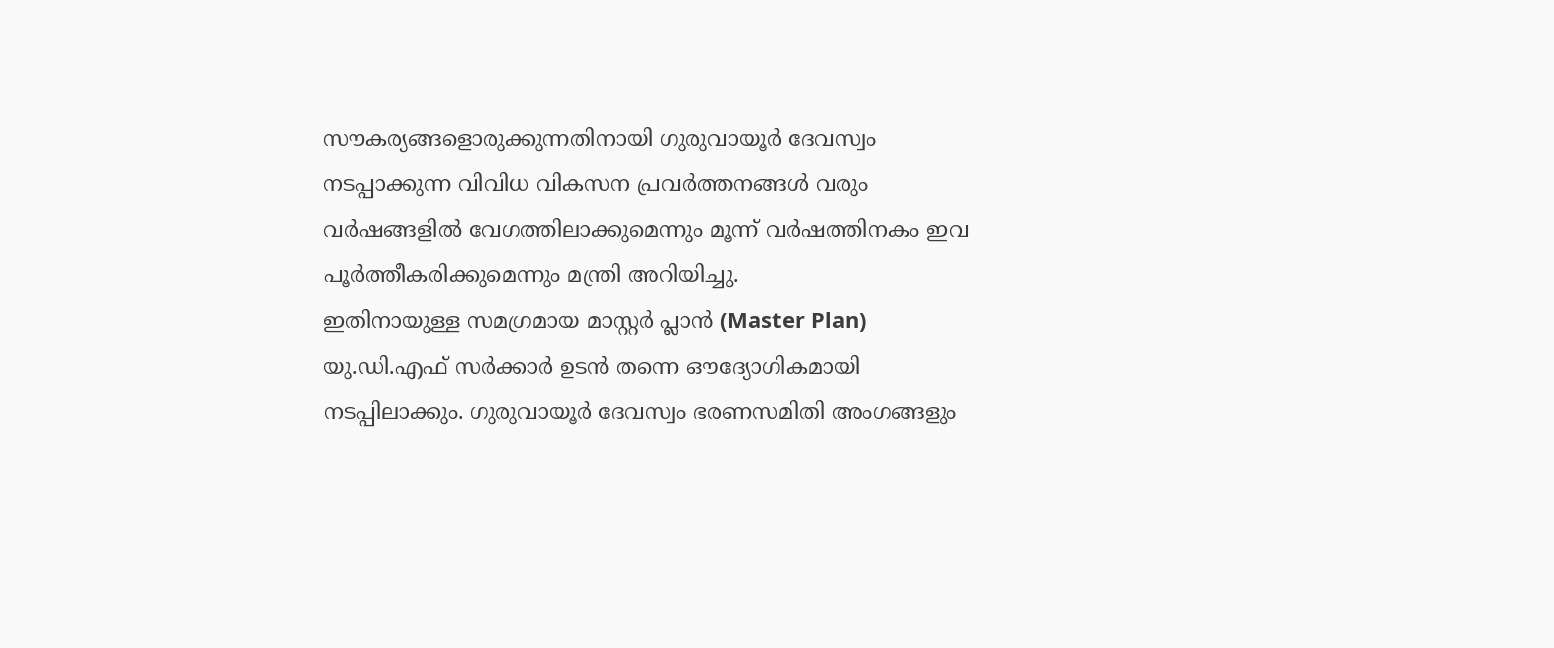സൗകര്യങ്ങളൊരുക്കുന്നതിനായി ഗുരുവായൂർ ദേവസ്വം നടപ്പാക്കുന്ന വിവിധ വികസന പ്രവർത്തനങ്ങൾ വരും വർഷങ്ങളിൽ വേഗത്തിലാക്കുമെന്നും മൂന്ന് വർഷത്തിനകം ഇവ പൂർത്തീകരിക്കുമെന്നും മന്ത്രി അറിയിച്ചു.
ഇതിനായുള്ള സമഗ്രമായ മാസ്റ്റർ പ്ലാൻ (Master Plan) യു.ഡി.എഫ് സർക്കാർ ഉടൻ തന്നെ ഔദ്യോഗികമായി നടപ്പിലാക്കും. ഗുരുവായൂർ ദേവസ്വം ഭരണസമിതി അംഗങ്ങളും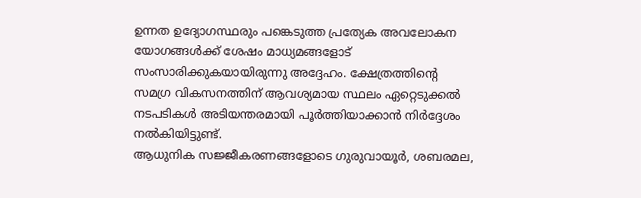ഉന്നത ഉദ്യോഗസ്ഥരും പങ്കെടുത്ത പ്രത്യേക അവലോകന യോഗങ്ങൾക്ക് ശേഷം മാധ്യമങ്ങളോട് സംസാരിക്കുകയായിരുന്നു അദ്ദേഹം. ക്ഷേത്രത്തിന്റെ സമഗ്ര വികസനത്തിന് ആവശ്യമായ സ്ഥലം ഏറ്റെടുക്കൽ നടപടികൾ അടിയന്തരമായി പൂർത്തിയാക്കാൻ നിർദ്ദേശം നൽകിയിട്ടുണ്ട്.
ആധുനിക സജ്ജീകരണങ്ങളോടെ ഗുരുവായൂർ, ശബരമല,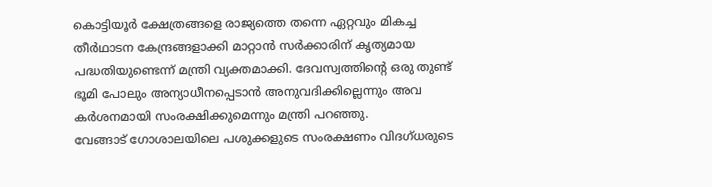കൊട്ടിയൂർ ക്ഷേത്രങ്ങളെ രാജ്യത്തെ തന്നെ ഏറ്റവും മികച്ച തീർഥാടന കേന്ദ്രങ്ങളാക്കി മാറ്റാൻ സർക്കാരിന് കൃത്യമായ പദ്ധതിയുണ്ടെന്ന് മന്ത്രി വ്യക്തമാക്കി. ദേവസ്വത്തിന്റെ ഒരു തുണ്ട് ഭൂമി പോലും അന്യാധീനപ്പെടാൻ അനുവദിക്കില്ലെന്നും അവ കർശനമായി സംരക്ഷിക്കുമെന്നും മന്ത്രി പറഞ്ഞു.
വേങ്ങാട് ഗോശാലയിലെ പശുക്കളുടെ സംരക്ഷണം വിദഗ്ധരുടെ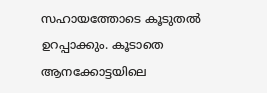സഹായത്തോടെ കൂടുതൽ ഉറപ്പാക്കും. കൂടാതെ ആനക്കോട്ടയിലെ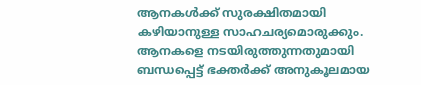ആനകൾക്ക് സുരക്ഷിതമായി കഴിയാനുള്ള സാഹചര്യമൊരുക്കും. ആനകളെ നടയിരുത്തുന്നതുമായി ബന്ധപ്പെട്ട് ഭക്തർക്ക് അനുകൂലമായ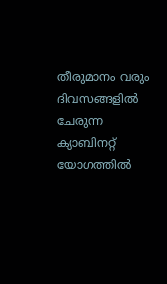തീരുമാനം വരും ദിവസങ്ങളിൽ ചേരുന്ന ക്യാബിനറ്റ് യോഗത്തിൽ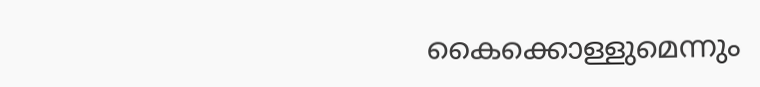കൈക്കൊള്ളുമെന്നും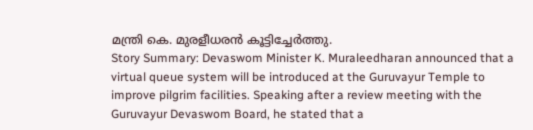മന്ത്രി കെ. മുരളീധരൻ കൂട്ടിച്ചേർത്തു.
Story Summary: Devaswom Minister K. Muraleedharan announced that a virtual queue system will be introduced at the Guruvayur Temple to improve pilgrim facilities. Speaking after a review meeting with the Guruvayur Devaswom Board, he stated that a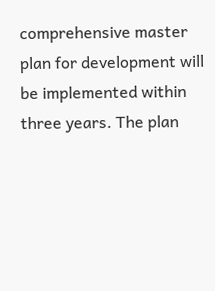comprehensive master plan for development will be implemented within three years. The plan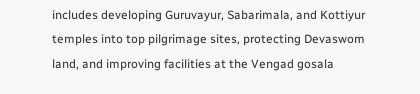includes developing Guruvayur, Sabarimala, and Kottiyur temples into top pilgrimage sites, protecting Devaswom land, and improving facilities at the Vengad gosala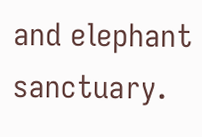and elephant sanctuary.